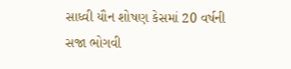સાધ્વી યૌન શોષણ કેસમાં 20 વર્ષની સજા ભોગવી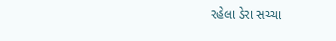રહેલા ડેરા સચ્ચા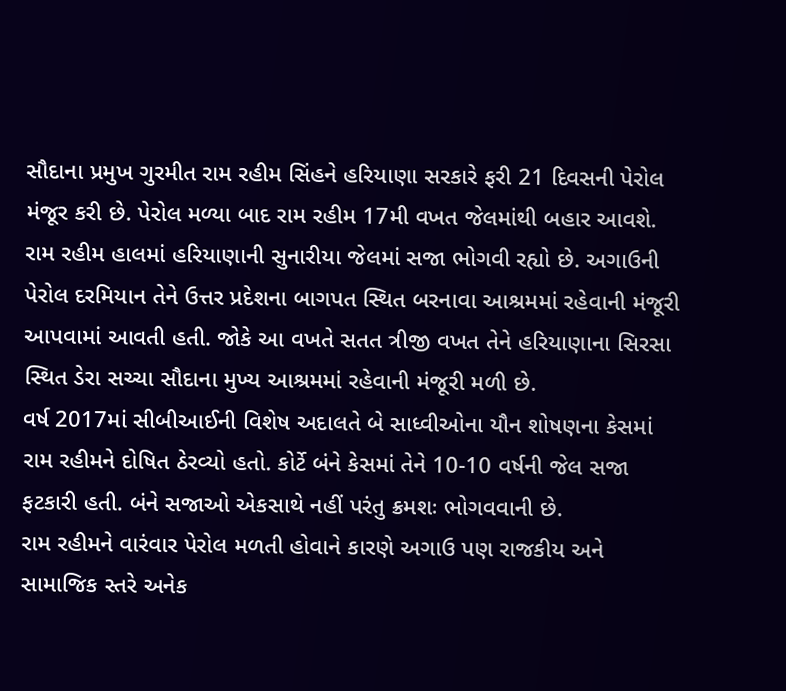સૌદાના પ્રમુખ ગુરમીત રામ રહીમ સિંહને હરિયાણા સરકારે ફરી 21 દિવસની પેરોલ મંજૂર કરી છે. પેરોલ મળ્યા બાદ રામ રહીમ 17મી વખત જેલમાંથી બહાર આવશે.
રામ રહીમ હાલમાં હરિયાણાની સુનારીયા જેલમાં સજા ભોગવી રહ્યો છે. અગાઉની પેરોલ દરમિયાન તેને ઉત્તર પ્રદેશના બાગપત સ્થિત બરનાવા આશ્રમમાં રહેવાની મંજૂરી આપવામાં આવતી હતી. જોકે આ વખતે સતત ત્રીજી વખત તેને હરિયાણાના સિરસા સ્થિત ડેરા સચ્ચા સૌદાના મુખ્ય આશ્રમમાં રહેવાની મંજૂરી મળી છે.
વર્ષ 2017માં સીબીઆઈની વિશેષ અદાલતે બે સાધ્વીઓના યૌન શોષણના કેસમાં રામ રહીમને દોષિત ઠેરવ્યો હતો. કોર્ટે બંને કેસમાં તેને 10-10 વર્ષની જેલ સજા ફટકારી હતી. બંને સજાઓ એકસાથે નહીં પરંતુ ક્રમશઃ ભોગવવાની છે.
રામ રહીમને વારંવાર પેરોલ મળતી હોવાને કારણે અગાઉ પણ રાજકીય અને સામાજિક સ્તરે અનેક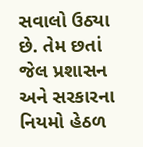સવાલો ઉઠ્યા છે. તેમ છતાં જેલ પ્રશાસન અને સરકારના નિયમો હેઠળ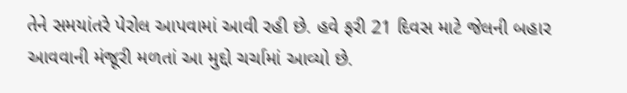તેને સમયાંતરે પેરોલ આપવામાં આવી રહી છે. હવે ફરી 21 દિવસ માટે જેલની બહાર આવવાની મંજૂરી મળતાં આ મુદ્દો ચર્ચામાં આવ્યો છે.